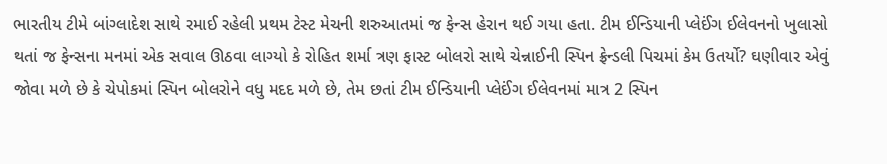ભારતીય ટીમે બાંગ્લાદેશ સાથે રમાઈ રહેલી પ્રથમ ટેસ્ટ મેચની શરુઆતમાં જ ફેન્સ હેરાન થઈ ગયા હતા. ટીમ ઈન્ડિયાની પ્લેઈંગ ઈલેવનનો ખુલાસો થતાં જ ફેન્સના મનમાં એક સવાલ ઊઠવા લાગ્યો કે રોહિત શર્મા ત્રણ ફાસ્ટ બોલરો સાથે ચેન્નાઈની સ્પિન ફ્રેન્ડલી પિચમાં કેમ ઉતર્યો? ઘણીવાર એવું જોવા મળે છે કે ચેપોકમાં સ્પિન બોલરોને વધુ મદદ મળે છે, તેમ છતાં ટીમ ઈન્ડિયાની પ્લેઈંગ ઈલેવનમાં માત્ર 2 સ્પિન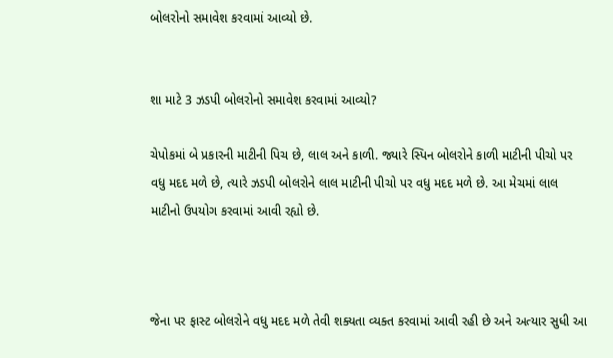બોલરોનો સમાવેશ કરવામાં આવ્યો છે.


શા માટે 3 ઝડપી બોલરોનો સમાવેશ કરવામાં આવ્યો?

ચેપોકમાં બે પ્રકારની માટીની પિચ છે, લાલ અને કાળી. જ્યારે સ્પિન બોલરોને કાળી માટીની પીચો પર વધુ મદદ મળે છે, ત્યારે ઝડપી બોલરોને લાલ માટીની પીચો પર વધુ મદદ મળે છે. આ મેચમાં લાલ માટીનો ઉપયોગ કરવામાં આવી રહ્યો છે.



જેના પર ફાસ્ટ બોલરોને વધુ મદદ મળે તેવી શક્યતા વ્યક્ત કરવામાં આવી રહી છે અને અત્યાર સુધી આ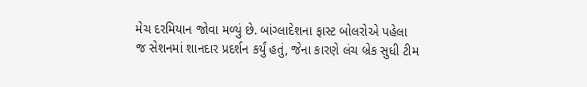મેચ દરમિયાન જોવા મળ્યું છે. બાંગ્લાદેશના ફાસ્ટ બોલરોએ પહેલા જ સેશનમાં શાનદાર પ્રદર્શન કર્યું હતું, જેના કારણે લંચ બ્રેક સુધી ટીમ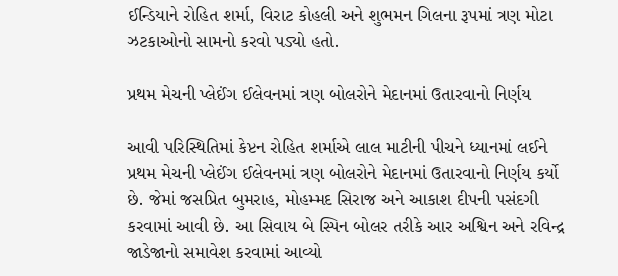ઈન્ડિયાને રોહિત શર્મા, વિરાટ કોહલી અને શુભમન ગિલના રૂપમાં ત્રણ મોટા ઝટકાઓનો સામનો કરવો પડ્યો હતો.

પ્રથમ મેચની પ્લેઈંગ ઈલેવનમાં ત્રણ બોલરોને મેદાનમાં ઉતારવાનો નિર્ણય

આવી પરિસ્થિતિમાં કેપ્ટન રોહિત શર્માએ લાલ માટીની પીચને ધ્યાનમાં લઈને પ્રથમ મેચની પ્લેઈંગ ઈલેવનમાં ત્રણ બોલરોને મેદાનમાં ઉતારવાનો નિર્ણય કર્યો છે. જેમાં જસપ્રિત બુમરાહ, મોહમ્મદ સિરાજ અને આકાશ દીપની પસંદગી કરવામાં આવી છે. આ સિવાય બે સ્પિન બોલર તરીકે આર અશ્વિન અને રવિન્દ્ર જાડેજાનો સમાવેશ કરવામાં આવ્યો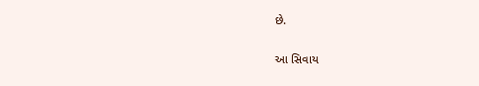છે.

આ સિવાય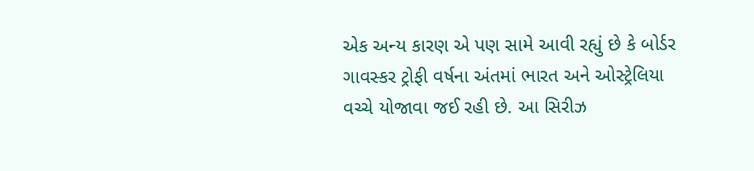એક અન્ય કારણ એ પણ સામે આવી રહ્યું છે કે બોર્ડર ગાવસ્કર ટ્રોફી વર્ષના અંતમાં ભારત અને ઓસ્ટ્રેલિયા વચ્ચે યોજાવા જઈ રહી છે. આ સિરીઝ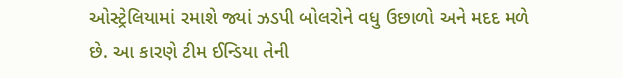ઓસ્ટ્રેલિયામાં રમાશે જ્યાં ઝડપી બોલરોને વધુ ઉછાળો અને મદદ મળે છે. આ કારણે ટીમ ઈન્ડિયા તેની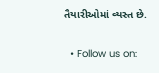તૈયારીઓમાં વ્યસ્ત છે.

  • Follow us on: